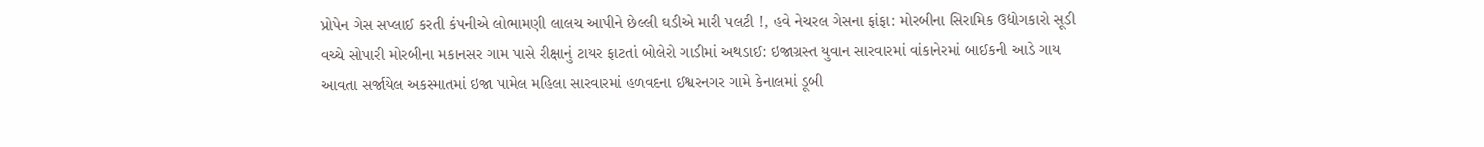પ્રોપેન ગેસ સપ્લાઈ કરતી કંપનીએ લોભામણી લાલચ આપીને છેલ્લી ઘડીએ મારી પલટી !, હવે નેચરલ ગેસના ફાંફા: મોરબીના સિરામિક ઉદ્યોગકારો સૂડી વચ્ચે સોપારી મોરબીના મકાનસર ગામ પાસે રીક્ષાનું ટાયર ફાટતાં બોલેરો ગાડીમાં અથડાઈ: ઇજાગ્રસ્ત યુવાન સારવારમાં વાંકાનેરમાં બાઈકની આડે ગાય આવતા સર્જાયેલ અકસ્માતમાં ઇજા પામેલ મહિલા સારવારમાં હળવદના ઈશ્વરનગર ગામે કેનાલમાં ડૂબી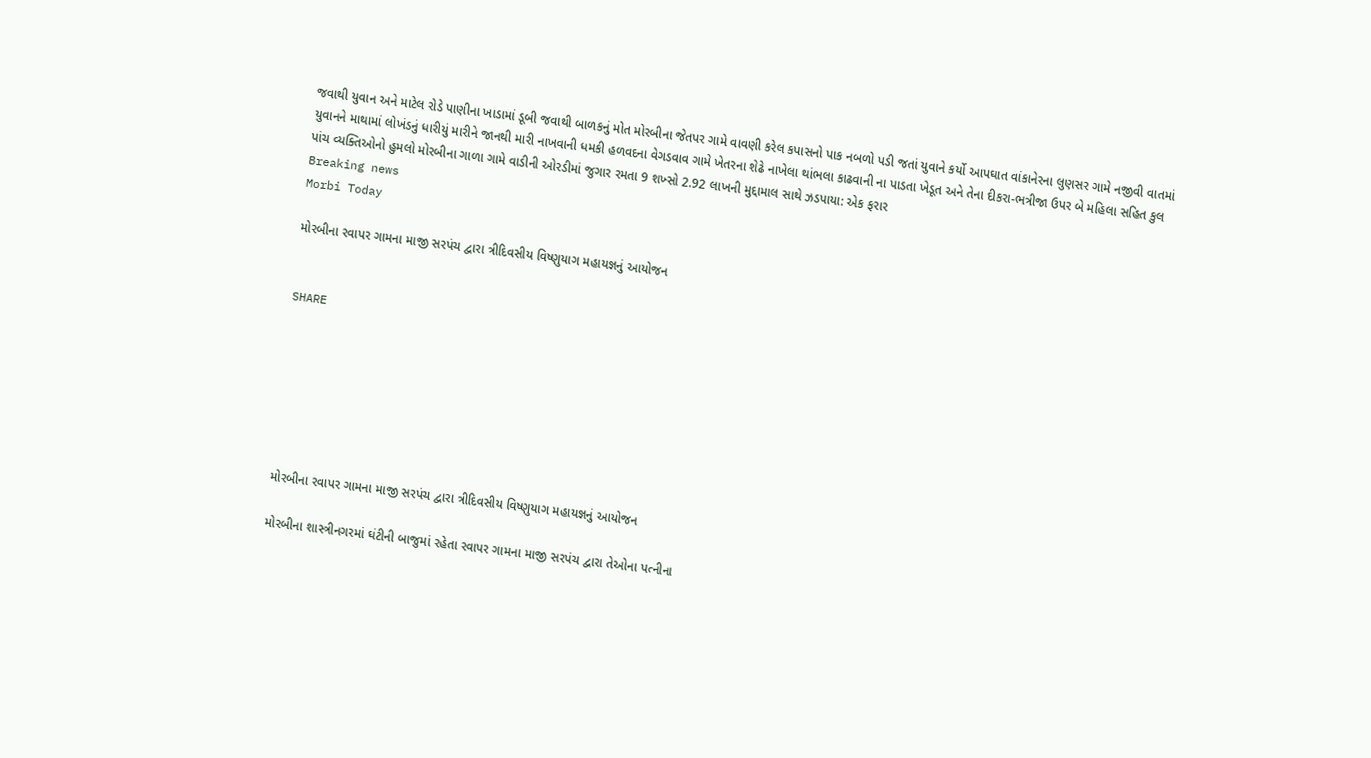જવાથી યુવાન અને માટેલ રોડે પાણીના ખાડામાં ડૂબી જવાથી બાળકનું મોત મોરબીના જેતપર ગામે વાવણી કરેલ કપાસનો પાક નબળો પડી જતાં યુવાને કર્યો આપઘાત વાંકાનેરના લુણસર ગામે નજીવી વાતમાં યુવાનને માથામાં લોખંડનું ધારીયું મારીને જાનથી મારી નાખવાની ધમકી હળવદના વેગડવાવ ગામે ખેતરના શેઢે નાખેલા થાંભલા કાઢવાની ના પાડતા ખેડૂત અને તેના દીકરા-ભત્રીજા ઉપર બે મહિલા સહિત કુલ પાંચ વ્યક્તિઓનો હુમલો મોરબીના ગાળા ગામે વાડીની ઓરડીમાં જુગાર રમતા 9 શખ્સો 2.92 લાખની મુદ્દામાલ સાથે ઝડપાયા: એક ફરાર
Breaking news
Morbi Today

મોરબીના રવાપર ગામના માજી સરપંચ દ્વારા ત્રીદિવસીય વિષ્ણુયાગ મહાયજ્ઞનું આયોજન


SHARE







મોરબીના રવાપર ગામના માજી સરપંચ દ્વારા ત્રીદિવસીય વિષ્ણુયાગ મહાયજ્ઞનું આયોજન

મોરબીના શાસ્ત્રીનગરમાં ઘંટીની બાજુમાં રહેતા રવાપર ગામના માજી સરપંચ દ્વારા તેઓના પત્નીના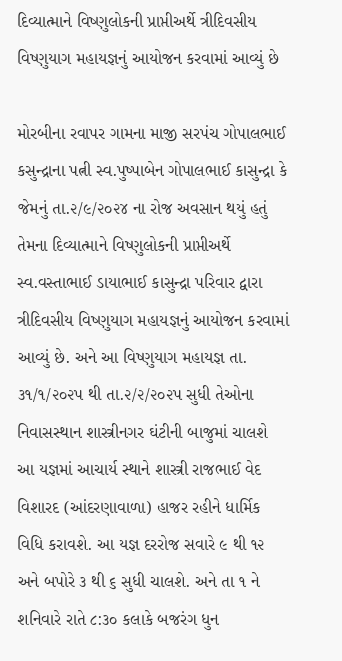દિવ્યાત્માને વિષ્ણુલોકની પ્રાપ્તીઅર્થે ત્રીદિવસીય વિષ્ણુયાગ મહાયજ્ઞનું આયોજન કરવામાં આવ્યું છે

મોરબીના રવાપર ગામના માજી સરપંચ ગોપાલભાઈ કસુન્દ્રાના પત્ની સ્વ.પુષ્પાબેન ગોપાલભાઈ કાસુન્દ્રા કે જેમનું તા.૨/૯/૨૦૨૪ ના રોજ અવસાન થયું હતું તેમના દિવ્યાત્માને વિષ્ણુલોકની પ્રાપ્તીઅર્થે સ્વ.વસ્તાભાઈ ડાયાભાઈ કાસુન્દ્રા પરિવાર દ્વારા ત્રીદિવસીય વિષ્ણુયાગ મહાયજ્ઞનું આયોજન કરવામાં આવ્યું છે. અને આ વિષ્ણુયાગ મહાયજ્ઞ તા. ૩૧/૧/૨૦૨પ થી તા.૨/૨/૨૦૨પ સુધી તેઓના નિવાસસ્થાન શાસ્ત્રીનગર ઘંટીની બાજુમાં ચાલશે આ યજ્ઞમાં આચાર્ય સ્થાને શાસ્ત્રી રાજભાઈ વેદ વિશારદ (આંદરણાવાળા) હાજર રહીને ધાર્મિક વિધિ કરાવશે. આ યજ્ઞ દરરોજ સવારે ૯ થી ૧૨ અને બપોરે ૩ થી ૬ સુધી ચાલશે. અને તા ૧ ને શનિવારે રાતે ૮:૩૦ કલાકે બજરંગ ધુન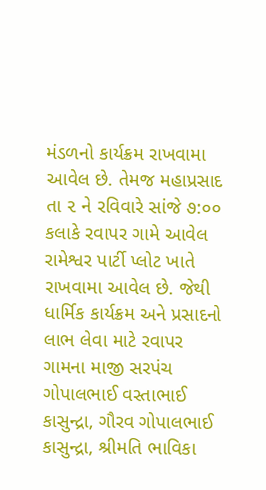મંડળનો કાર્યક્રમ રાખવામા આવેલ છે. તેમજ મહાપ્રસાદ તા ૨ ને રવિવારે સાંજે ૭:૦૦ કલાકે રવાપર ગામે આવેલ રામેશ્વર પાર્ટી પ્લોટ ખાતે રાખવામા આવેલ છે. જેથી ધાર્મિક કાર્યક્રમ અને પ્રસાદનો લાભ લેવા માટે રવાપર ગામના માજી સરપંચ ગોપાલભાઈ વસ્તાભાઈ કાસુન્દ્રા, ગૌરવ ગોપાલભાઈ કાસુન્દ્રા, શ્રીમતિ ભાવિકા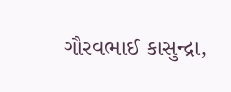ગૌરવભાઈ કાસુન્દ્રા,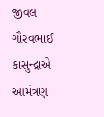જીવલ ગૌરવભાઈ કાસુન્દ્રાએ આમંત્રણ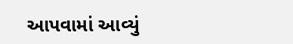આપવામાં આવ્યું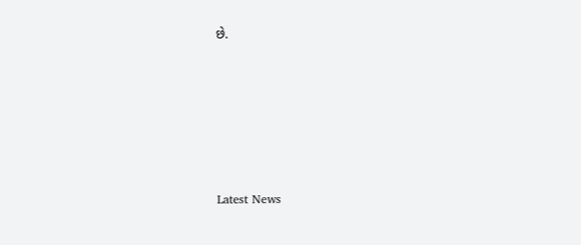છે.






Latest News